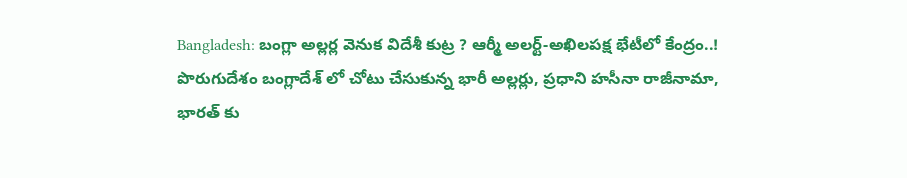Bangladesh: బంగ్లా అల్లర్ల వెనుక విదేశీ కుట్ర ? ఆర్మీ అలర్ట్-అఖిలపక్ష భేటీలో కేంద్రం..!
పొరుగుదేశం బంగ్లాదేశ్ లో చోటు చేసుకున్న భారీ అల్లర్లు, ప్రధాని హసీనా రాజీనామా, భారత్ కు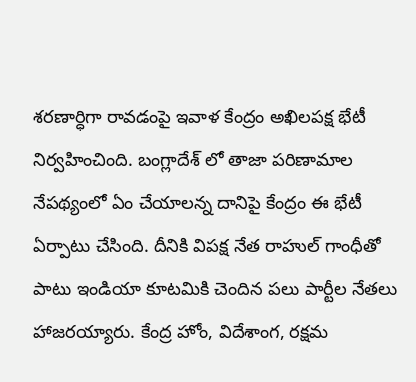శరణార్ధిగా రావడంపై ఇవాళ కేంద్రం అఖిలపక్ష భేటీ నిర్వహించింది. బంగ్లాదేశ్ లో తాజా పరిణామాల నేపథ్యంలో ఏం చేయాలన్న దానిపై కేంద్రం ఈ భేటీ ఏర్పాటు చేసింది. దీనికి విపక్ష నేత రాహుల్ గాంధీతో పాటు ఇండియా కూటమికి చెందిన పలు పార్టీల నేతలు హాజరయ్యారు. కేంద్ర హోం, విదేశాంగ, రక్షమ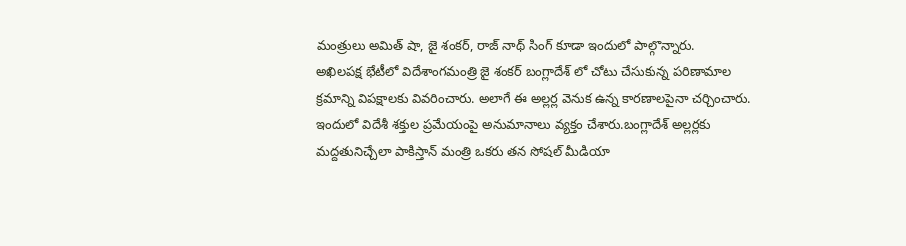మంత్రులు అమిత్ షా, జై శంకర్, రాజ్ నాథ్ సింగ్ కూడా ఇందులో పాల్గొన్నారు.
అఖిలపక్ష భేటీలో విదేశాంగమంత్రి జై శంకర్ బంగ్లాదేశ్ లో చోటు చేసుకున్న పరిణామాల క్రమాన్ని విపక్షాలకు వివరించారు. అలాగే ఈ అల్లర్ల వెనుక ఉన్న కారణాలపైనా చర్చించారు. ఇందులో విదేశీ శక్తుల ప్రమేయంపై అనుమానాలు వ్యక్తం చేశారు.బంగ్లాదేశ్ అల్లర్లకు మద్దతునిచ్చేలా పాకిస్తాన్ మంత్రి ఒకరు తన సోషల్ మీడియా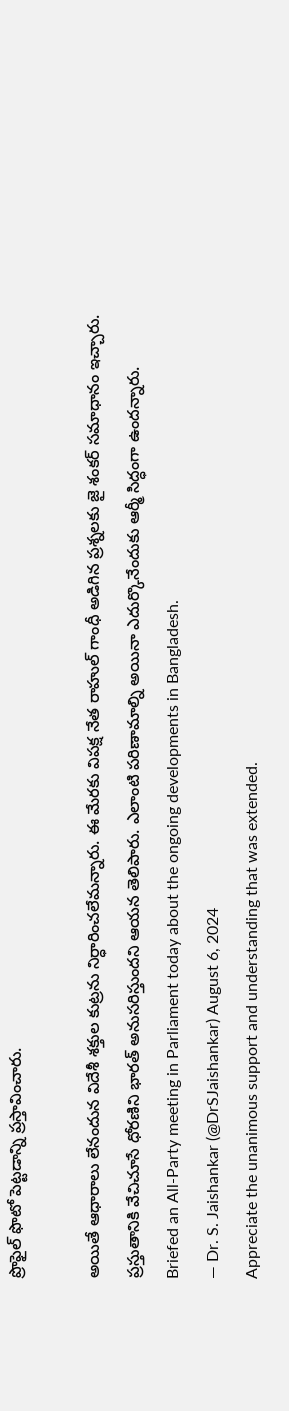ప్రొఫైల్ ఫొటో పెట్టడాన్ని ప్రస్తావించారు.

అయితే ఆధారాలు లేనందున విదేశీ శక్తుల కుట్రను నిర్ధారించలేమన్నారు. ఈ మేరకు విపక్ష నేత రాహుల్ గాంధీ అడిగిన ప్రశ్నలకు జై శంకర్ సమాధానం ఇచ్చారు. ప్రస్తుతానికి వేచిచూసే ధోరణిని భారత్ అనుసరిస్తుందని ఆయన తెలిపారు. ఎలాంటి పరిణామాల్ని అయినా ఎదుర్కొనేందుకు ఆర్మీ సిద్ధంగా ఉందన్నారు.
Briefed an All-Party meeting in Parliament today about the ongoing developments in Bangladesh.
— Dr. S. Jaishankar (@DrSJaishankar) August 6, 2024
Appreciate the unanimous support and understanding that was extended.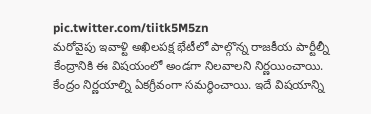pic.twitter.com/tiitk5M5zn
మరోవైపు ఇవాళ్టి అఖిలపక్ష భేటీలో పాల్గొన్న రాజకీయ పార్టీల్నీ కేంద్రానికి ఈ విషయంలో అండగా నిలవాలని నిర్ణయించాయి. కేంద్రం నిర్ణయాల్ని ఏకగ్రీవంగా సమర్ధించాయి. ఇదే విషయాన్ని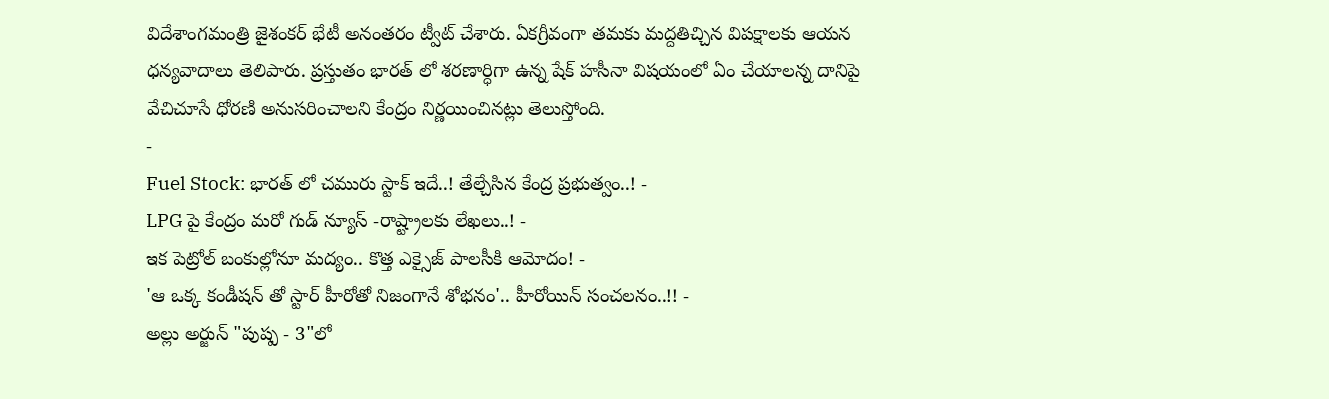విదేశాంగమంత్రి జైశంకర్ భేటీ అనంతరం ట్వీట్ చేశారు. ఏకగ్రీవంగా తమకు మద్దతిచ్చిన విపక్షాలకు ఆయన ధన్యవాదాలు తెలిపారు. ప్రస్తుతం భారత్ లో శరణార్ధిగా ఉన్న షేక్ హసీనా విషయంలో ఏం చేయాలన్న దానిపై వేచిచూసే ధోరణి అనుసరించాలని కేంద్రం నిర్ణయించినట్లు తెలుస్తోంది.
-
Fuel Stock: భారత్ లో చమురు స్టాక్ ఇదే..! తేల్చేసిన కేంద్ర ప్రభుత్వం..! -
LPG పై కేంద్రం మరో గుడ్ న్యూస్ -రాష్ట్రాలకు లేఖలు..! -
ఇక పెట్రోల్ బంకుల్లోనూ మద్యం.. కొత్త ఎక్సైజ్ పాలసీకి ఆమోదం! -
'ఆ ఒక్క కండీషన్ తో స్టార్ హీరోతో నిజంగానే శోభనం'.. హీరోయిన్ సంచలనం..!! -
అల్లు అర్జున్ "పుష్ప - 3"లో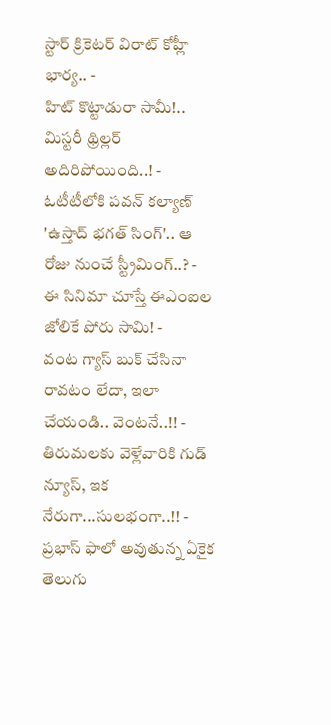స్టార్ క్రికెటర్ విరాట్ కోహ్లీ భార్య.. -
హిట్ కొట్టాడురా సామీ!.. మిస్టరీ థ్రిల్లర్ అదిరిపోయింది..! -
ఓటీటీలోకి పవన్ కల్యాణ్ 'ఉస్తాద్ భగత్ సింగ్'.. ఆ రోజు నుంచే స్ట్రీమింగ్..? -
ఈ సినిమా చూస్తే ఈఎంఐల జోలికే పోరు సామి! -
వంట గ్యాస్ బుక్ చేసినా రావటం లేదా, ఇలా చేయండి.. వెంటనే..!! -
తిరుమలకు వెళ్లేవారికి గుడ్ న్యూస్, ఇక నేరుగా...సులభంగా..!! -
ప్రభాస్ ఫాలో అవుతున్న ఏకైక తెలుగు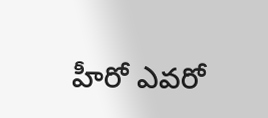హీరో ఎవరో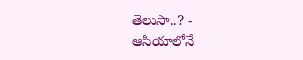తెలుసా..? -
ఆసియాలోనే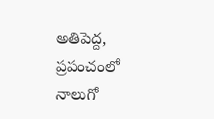అతిపెద్ద, ప్రపంచంలో నాలుగో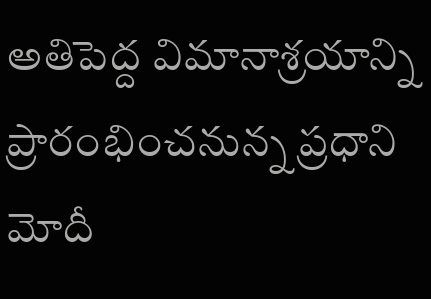అతిపెద్ద విమానాశ్రయాన్ని ప్రారంభించనున్న ప్రధాని మోదీ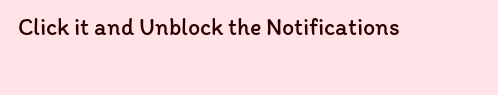Click it and Unblock the Notifications